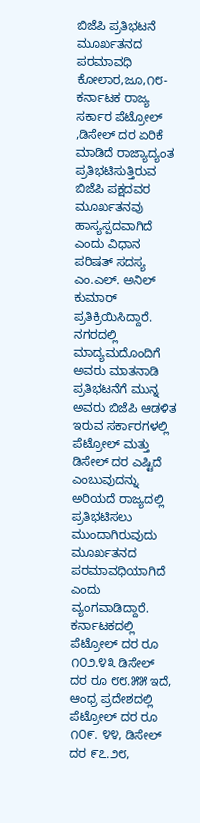ಬಿಜೆಪಿ ಪ್ರತಿಭಟನೆ ಮೂರ್ಖತನದ ಪರಮಾವಧಿ
ಕೋಲಾರ,ಜೂ,೧೮- ಕರ್ನಾಟಕ ರಾಜ್ಯ ಸರ್ಕಾರ ಪೆಟ್ರೋಲ್ ,ಡಿಸೇಲ್ ದರ ಏರಿಕೆ ಮಾಡಿದೆ ರಾಜ್ಯಾದ್ಯಂತ ಪ್ರತಿಭಟಿಸುತ್ತಿರುವ ಬಿಜೆಪಿ ಪಕ್ಷದವರ ಮೂರ್ಖತನವು ಹಾಸ್ಯಸ್ಪದವಾಗಿದೆ ಎಂದು ವಿಧಾನ ಪರಿಷತ್ ಸದಸ್ಯ ಎಂ.ಎಲ್. ಅನಿಲ್ ಕುಮಾರ್ ಪ್ರತಿಕ್ರಿಯಿಸಿದ್ದಾರೆ.
ನಗರದಲ್ಲಿ ಮಾದ್ಯಮದೊಂದಿಗೆ ಅವರು ಮಾತನಾಡಿ ಪ್ರತಿಭಟನೆಗೆ ಮುನ್ನ ಅವರು ಬಿಜೆಪಿ ಆಡಳಿತ ಇರುವ ಸರ್ಕಾರಗಳಲ್ಲಿ ಪೆಟ್ರೋಲ್ ಮತ್ತು ಡಿಸೇಲ್ ದರ ಎಷ್ಟಿದೆ ಎಂಬುವುದನ್ನು ಅರಿಯದೆ ರಾಜ್ಯದಲ್ಲಿ ಪ್ರತಿಭಟಿಸಲು ಮುಂದಾಗಿರುವುದು ಮೂರ್ಖತನದ ಪರಮಾವಧಿಯಾಗಿದೆ ಎಂದು ವ್ಯಂಗವಾಡಿದ್ದಾರೆ.
ಕರ್ನಾಟಕದಲ್ಲಿ ಪೆಟ್ರೋಲ್ ದರ ರೂ ೧೦೨.೪೩ ಡಿಸೇಲ್ ದರ ರೂ ೮೮.೫೫ ಇದೆ, ಆಂಧ್ರ ಪ್ರದೇಶದಲ್ಲಿ ಪೆಟ್ರೋಲ್ ದರ ರೂ ೧೦೯. ೪೪, ಡಿಸೇಲ್ ದರ ೯೭.೨೮,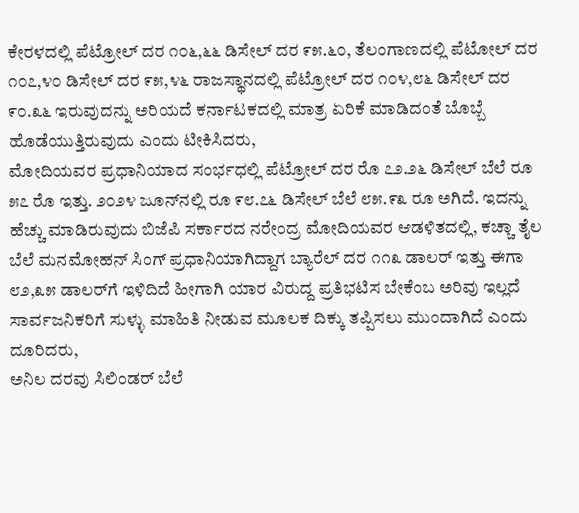ಕೇರಳದಲ್ಲಿ ಪೆಟ್ರೋಲ್ ದರ ೧೦೬,೬೬ ಡಿಸೇಲ್ ದರ ೯೫.೬೦, ತೆಲಂಗಾಣದಲ್ಲಿ ಪೆಟೋಲ್ ದರ ೧೦೭,೪೦ ಡಿಸೇಲ್ ದರ ೯೫,೪೬ ರಾಜಸ್ಥಾನದಲ್ಲಿ ಪೆಟ್ರೋಲ್ ದರ ೧೦೪,೮೬ ಡಿಸೇಲ್ ದರ ೯೦.೩೬ ಇರುವುದನ್ನು ಅರಿಯದೆ ಕರ್ನಾಟಕದಲ್ಲಿ ಮಾತ್ರ ಏರಿಕೆ ಮಾಡಿದಂತೆ ಬೊಬ್ಬೆ ಹೊಡೆಯುತ್ತಿರುವುದು ಎಂದು ಟೀಕಿಸಿದರು,
ಮೋದಿಯವರ ಪ್ರಧಾನಿಯಾದ ಸಂರ್ಭಧಲ್ಲಿ ಪೆಟ್ರೋಲ್ ದರ ರೊ ೭೨.೨೬ ಡಿಸೇಲ್ ಬೆಲೆ ರೂ ೫೭ ರೊ ಇತ್ತು. ೨೦೨೪ ಜೂನ್‌ನಲ್ಲಿ ರೂ ೯೮.೭೬ ಡಿಸೇಲ್ ಬೆಲೆ ೮೫.೯೩ ರೂ ಅಗಿದೆ. ಇದನ್ನು ಹೆಚ್ಚು ಮಾಡಿರುವುದು ಬಿಜೆಪಿ ಸರ್ಕಾರದ ನರೇಂದ್ರ ಮೋದಿಯವರ ಆಡಳಿತದಲ್ಲಿ, ಕಚ್ಚಾ ತೈಲ ಬೆಲೆ ಮನಮೋಹನ್ ಸಿಂಗ್ ಪ್ರಧಾನಿಯಾಗಿದ್ದಾಗ ಬ್ಯಾರೆಲ್ ದರ ೧೧೩ ಡಾಲರ್ ಇತ್ತು ಈಗಾ ೮೨,೩೫ ಡಾಲರ್‌ಗೆ ಇಳಿದಿದೆ ಹೀಗಾಗಿ ಯಾರ ವಿರುದ್ದ ಪ್ರತಿಭಟಿಸ ಬೇಕೆಂಬ ಅರಿವು ಇಲ್ಲದೆ ಸಾರ್ವಜನಿಕರಿಗೆ ಸುಳ್ಳು ಮಾಹಿತಿ ನೀಡುವ ಮೂಲಕ ದಿಕ್ಕು ತಪ್ಪಿಸಲು ಮುಂದಾಗಿದೆ ಎಂದು ದೂರಿದರು,
ಅನಿಲ ದರವು ಸಿಲಿಂಡರ್ ಬೆಲೆ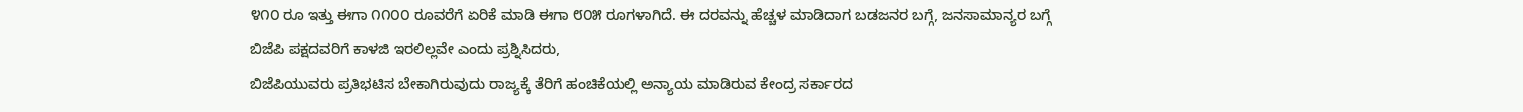೪೧೦ ರೂ ಇತ್ತು ಈಗಾ ೧೧೦೦ ರೂವರೆಗೆ ಏರಿಕೆ ಮಾಡಿ ಈಗಾ ೮೦೫ ರೂಗಳಾಗಿದೆ. ಈ ದರವನ್ನು ಹೆಚ್ಚಳ ಮಾಡಿದಾಗ ಬಡಜನರ ಬಗ್ಗೆ, ಜನಸಾಮಾನ್ಯರ ಬಗ್ಗೆ ಬಿಜೆಪಿ ಪಕ್ಷದವರಿಗೆ ಕಾಳಜಿ ಇರಲಿಲ್ಲವೇ ಎಂದು ಪ್ರಶ್ನಿಸಿದರು,
ಬಿಜೆಪಿಯುವರು ಪ್ರತಿಭಟಿಸ ಬೇಕಾಗಿರುವುದು ರಾಜ್ಯಕ್ಕೆ ತೆರಿಗೆ ಹಂಚಿಕೆಯಲ್ಲಿ ಅನ್ಯಾಯ ಮಾಡಿರುವ ಕೇಂದ್ರ ಸರ್ಕಾರದ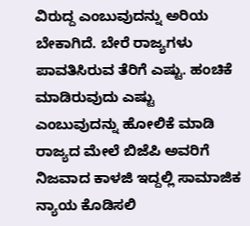ವಿರುದ್ದ ಎಂಬುವುದನ್ನು ಅರಿಯ ಬೇಕಾಗಿದೆ. ಬೇರೆ ರಾಜ್ಯಗಳು ಪಾವತಿಸಿರುವ ತೆರಿಗೆ ಎಷ್ಟು. ಹಂಚಿಕೆ ಮಾಡಿರುವುದು ಎಷ್ಟು ಎಂಬುವುದನ್ನು ಹೋಲಿಕೆ ಮಾಡಿ ರಾಜ್ಯದ ಮೇಲೆ ಬಿಜೆಪಿ ಅವರಿಗೆ ನಿಜವಾದ ಕಾಳಜಿ ಇದ್ದಲ್ಲಿ ಸಾಮಾಜಿಕ ನ್ಯಾಯ ಕೊಡಿಸಲಿ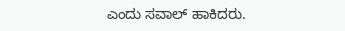ಎಂದು ಸವಾಲ್ ಹಾಕಿದರು.